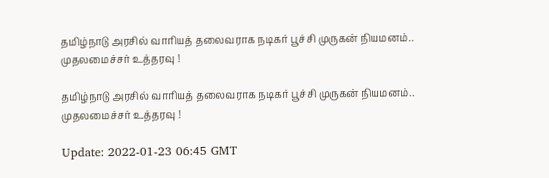தமிழ்நாடு அரசில் வாரியத் தலைவராக நடிகர் பூச்சி முருகன் நியமனம்.. முதலமைச்சர் உத்தரவு !

தமிழ்நாடு அரசில் வாரியத் தலைவராக நடிகர் பூச்சி முருகன் நியமனம்.. முதலமைச்சர் உத்தரவு !

Update: 2022-01-23 06:45 GMT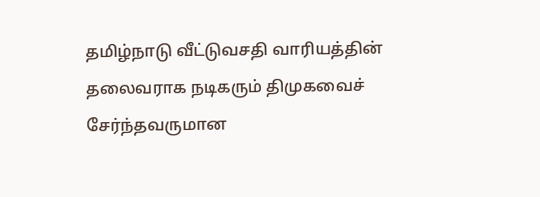தமிழ்நாடு வீட்டுவசதி வாரியத்தின் தலைவராக நடிகரும் திமுகவைச் சேர்ந்தவருமான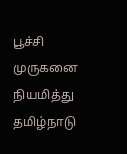பூச்சி முருகனை நியமித்து தமிழ்நாடு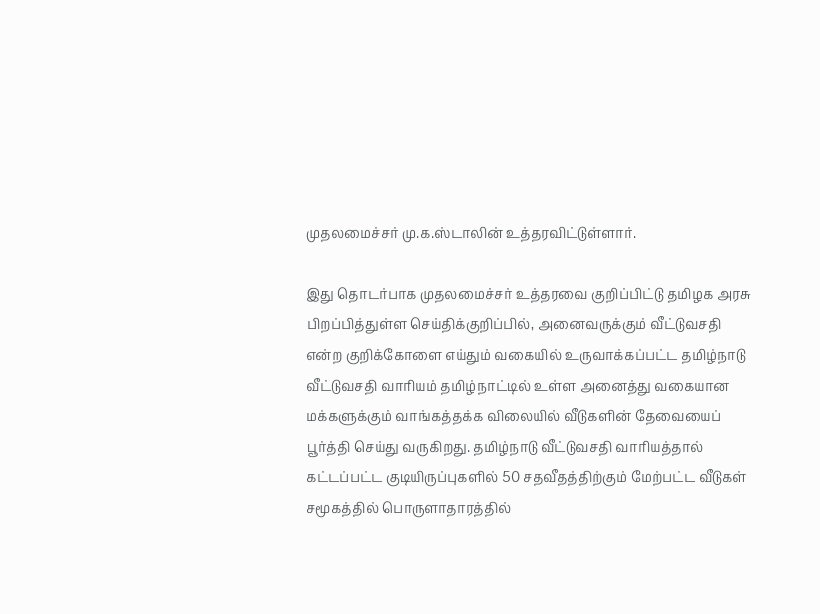முதலமைச்சர் மு.க.ஸ்டாலின் உத்தரவிட்டுள்ளார்.

இது தொடர்பாக முதலமைச்சர் உத்தரவை குறிப்பிட்டு தமிழக அரசு பிறப்பித்துள்ள செய்திக்குறிப்பில், அனைவருக்கும் வீட்டுவசதி என்ற குறிக்கோளை எய்தும் வகையில் உருவாக்கப்பட்ட தமிழ்நாடு வீட்டுவசதி வாரியம் தமிழ்நாட்டில் உள்ள அனைத்து வகையான மக்களுக்கும் வாங்கத்தக்க விலையில் வீடுகளின் தேவையைப் பூர்த்தி செய்து வருகிறது. தமிழ்நாடு வீட்டுவசதி வாரியத்தால் கட்டப்பட்ட குடியிருப்புகளில் 50 சதவீதத்திற்கும் மேற்பட்ட வீடுகள் சமூகத்தில் பொருளாதாரத்தில்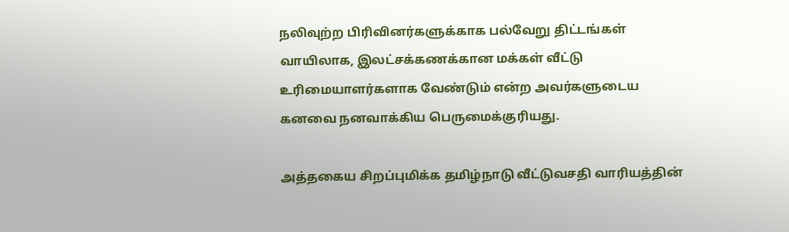நலிவுற்ற பிரிவினர்களுக்காக பல்வேறு திட்டங்கள் வாயிலாக, இலட்சக்கணக்கான மக்கள் வீட்டு உரிமையாளர்களாக வேண்டும் என்ற அவர்களுடைய கனவை நனவாக்கிய பெருமைக்குரியது.

அத்தகைய சிறப்புமிக்க தமிழ்நாடு வீட்டுவசதி வாரியத்தின்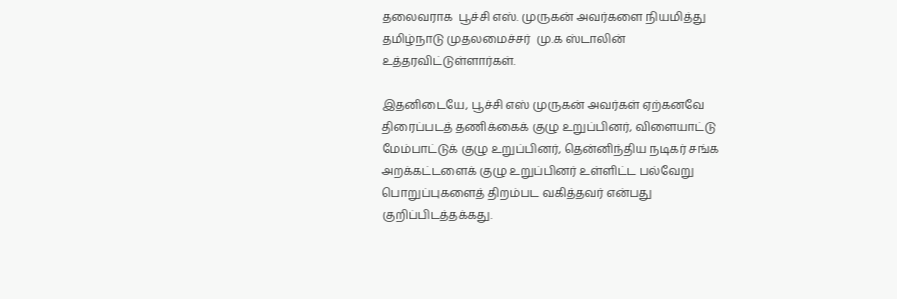தலைவராக  பூச்சி எஸ். முருகன் அவர்களை நியமித்து தமிழ்நாடு முதலமைச்சர்  மு.க ஸ்டாலின்  உத்தரவிட்டுள்ளார்கள்.

இதனிடையே, பூச்சி எஸ் முருகன் அவர்கள் ஏற்கனவே திரைப்படத் தணிக்கைக் குழு உறுப்பினர், விளையாட்டு மேம்பாட்டுக் குழு உறுப்பினர், தென்னிந்திய நடிகர் சங்க அறக்கட்டளைக் குழு உறுப்பினர் உள்ளிட்ட பல்வேறு பொறுப்புகளைத் திறம்பட வகித்தவர் என்பது குறிப்பிடத்தக்கது.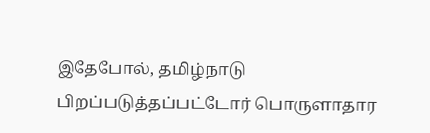இதேபோல், தமிழ்நாடு பிறப்படுத்தப்பட்டோர் பொருளாதார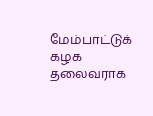மேம்பாட்டுக் கழக தலைவராக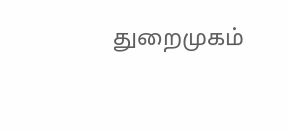துறைமுகம்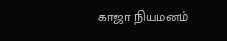காஜா நியமனம்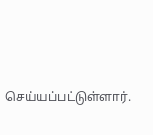செய்யப்பட்டுள்ளார்.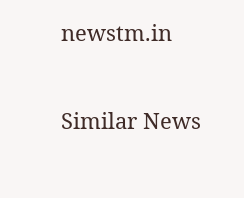newstm.in

Similar News